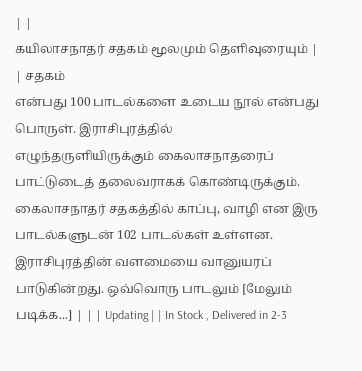| |
கயிலாசநாதர் சதகம் மூலமும் தெளிவுரையும் |
| சதகம்
என்பது 100 பாடல்களை உடைய நூல் என்பது பொருள். இராசிபுரத்தில்
எழுந்தருளியிருக்கும் கைலாசநாதரைப் பாட்டுடைத் தலைவராகக் கொண்டிருக்கும்.
கைலாசநாதர் சதகத்தில் காப்பு, வாழி என இரு பாடல்களுடன் 102 பாடல்கள் உள்ளன.
இராசிபுரத்தின் வளமையை வானுயரப் பாடுகின்றது. ஒவ்வொரு பாடலும் [மேலும் படிக்க...] | | | Updating | | In Stock , Delivered in 2-3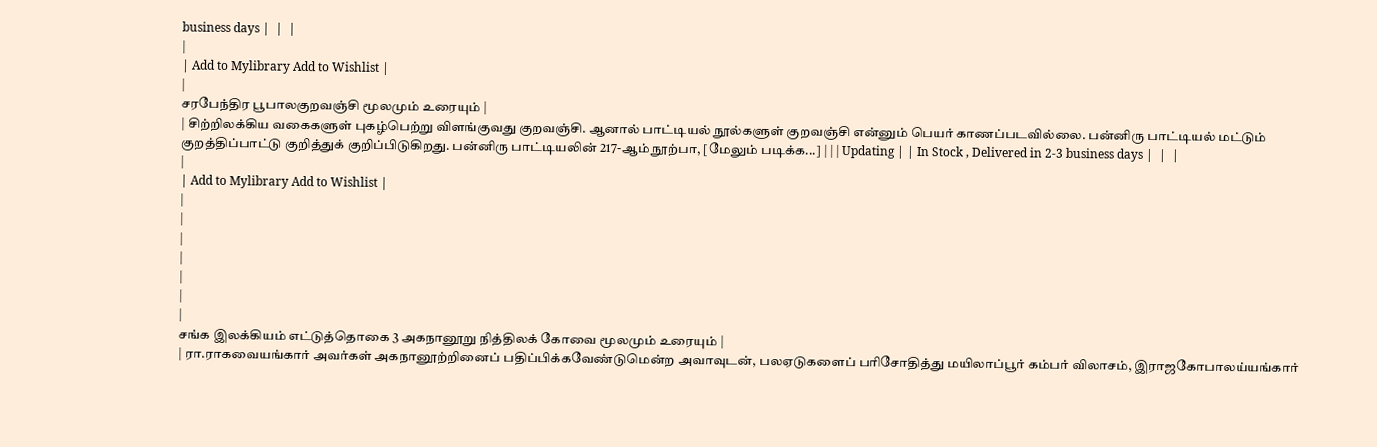business days |  |  |
|
| Add to Mylibrary Add to Wishlist |
|
சரபேந்திர பூபாலகுறவஞ்சி மூலமும் உரையும் |
| சிற்றிலக்கிய வகைகளுள் புகழ்பெற்று விளங்குவது குறவஞ்சி. ஆனால் பாட்டியல் நூல்களுள் குறவஞ்சி என்னும் பெயர் காணப்படவில்லை. பன்னிரு பாட்டியல் மட்டும் குறத்திப்பாட்டு குறித்துக் குறிப்பிடுகிறது. பன்னிரு பாட்டியலின் 217-ஆம் நூற்பா, [மேலும் படிக்க...] | | | Updating | | In Stock , Delivered in 2-3 business days |  |  |
|
| Add to Mylibrary Add to Wishlist |
|
|
|
|
|
|
|
சங்க இலக்கியம் எட்டுத்தொகை 3 அகநானூறு நித்திலக் கோவை மூலமும் உரையும் |
| ரா.ராகவையங்கார் அவர்கள் அகநானூற்றினைப் பதிப்பிக்கவேண்டுமென்ற அவாவுடன், பலஏடுகளைப் பரிசோதித்து மயிலாப்பூர் கம்பர் விலாசம், இராஜகோபாலய்யங்கார்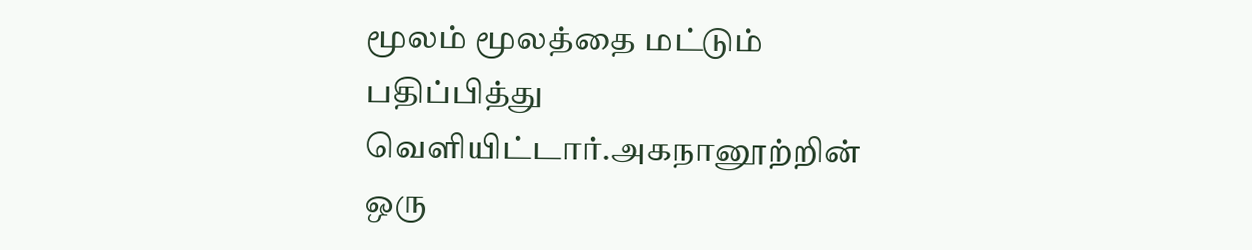மூலம் மூலத்தை மட்டும் பதிப்பித்து வெளியிட்டார்.அகநானூற்றின் ஒரு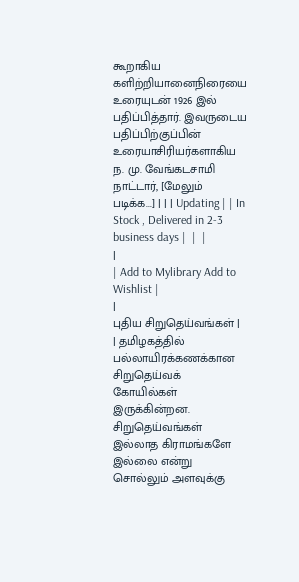கூறாகிய களிற்றியானைநிரையை உரையுடன் 1926 இல் பதிப்பித்தார். இவருடைய பதிப்பிற்குப்பின் உரையாசிரியர்களாகிய ந. மு. வேங்கடசாமி நாட்டார், [மேலும் படிக்க...] | | | Updating | | In Stock , Delivered in 2-3 business days |  |  |
|
| Add to Mylibrary Add to Wishlist |
|
புதிய சிறுதெய்வங்கள் |
| தமிழகத்தில் பல்லாயிரக்கணக்கான சிறுதெய்வக் கோயில்கள் இருக்கின்றன. சிறுதெய்வங்கள் இல்லாத கிராமங்களே இல்லை என்று சொல்லும் அளவுக்கு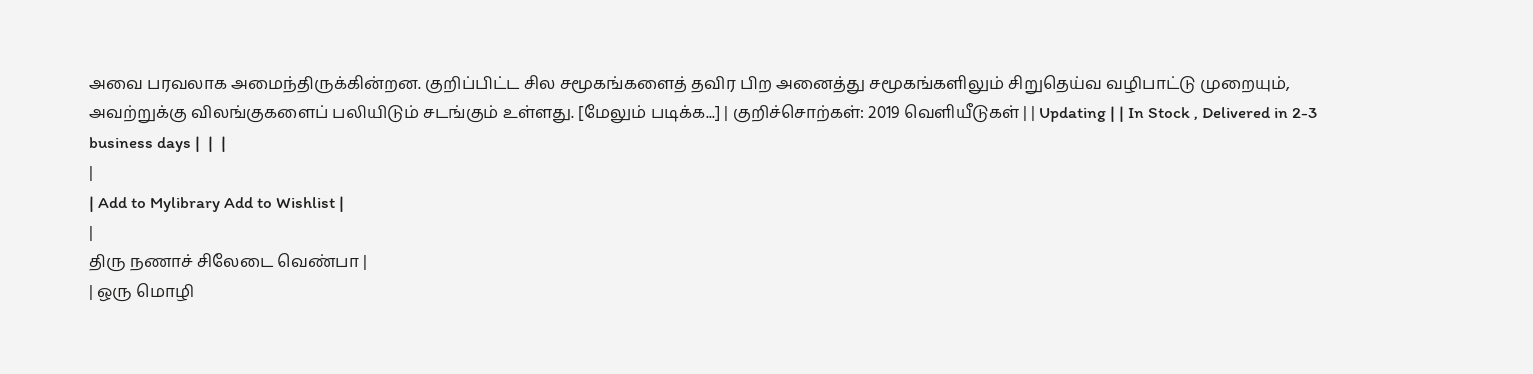அவை பரவலாக அமைந்திருக்கின்றன. குறிப்பிட்ட சில சமூகங்களைத் தவிர பிற அனைத்து சமூகங்களிலும் சிறுதெய்வ வழிபாட்டு முறையும், அவற்றுக்கு விலங்குகளைப் பலியிடும் சடங்கும் உள்ளது. [மேலும் படிக்க...] | குறிச்சொற்கள்: 2019 வெளியீடுகள் | | Updating | | In Stock , Delivered in 2-3 business days |  |  |
|
| Add to Mylibrary Add to Wishlist |
|
திரு நணாச் சிலேடை வெண்பா |
| ஒரு மொழி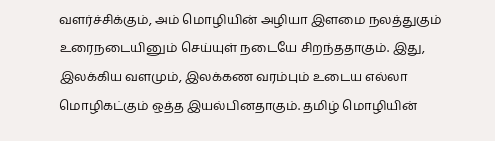வளர்ச்சிக்கும், அம் மொழியின் அழியா இளமை நலத்துகும் உரைநடையினும் செய்யுள் நடையே சிறந்ததாகும். இது, இலக்கிய வளமும், இலக்கண வரம்பும் உடைய எல்லா மொழிகட்கும் ஒத்த இயல்பினதாகும். தமிழ் மொழியின்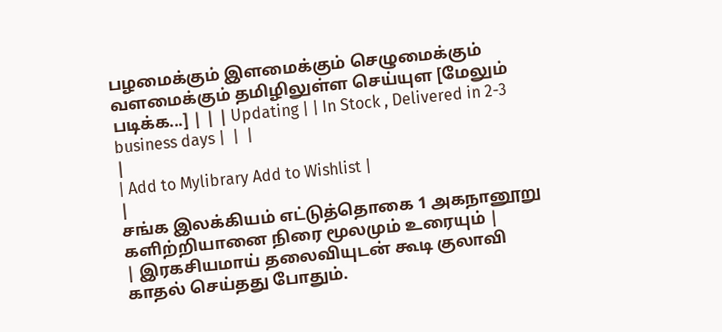பழமைக்கும் இளமைக்கும் செழுமைக்கும் வளமைக்கும் தமிழிலுள்ள செய்யுள [மேலும் படிக்க...] | | | Updating | | In Stock , Delivered in 2-3 business days |  |  |
|
| Add to Mylibrary Add to Wishlist |
|
சங்க இலக்கியம் எட்டுத்தொகை 1 அகநானூறு களிற்றியானை நிரை மூலமும் உரையும் |
| இரகசியமாய் தலைவியுடன் கூடி குலாவி காதல் செய்தது போதும்.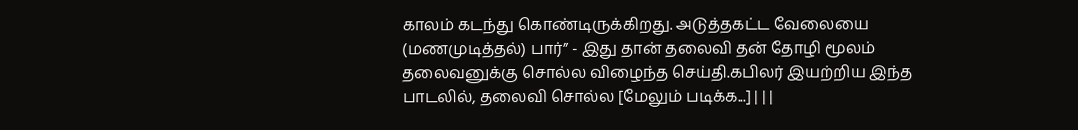காலம் கடந்து கொண்டிருக்கிறது. அடுத்தகட்ட வேலையை (மணமுடித்தல்) பார்” - இது தான் தலைவி தன் தோழி மூலம் தலைவனுக்கு சொல்ல விழைந்த செய்தி.கபிலர் இயற்றிய இந்த பாடலில், தலைவி சொல்ல [மேலும் படிக்க...] | | |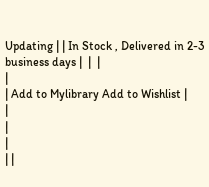Updating | | In Stock , Delivered in 2-3 business days |  |  |
|
| Add to Mylibrary Add to Wishlist |
|
|
|
| |